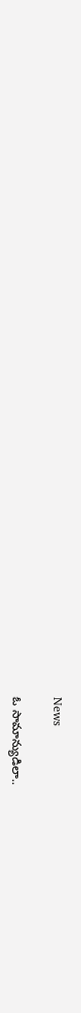News

ఓ సామాన్యుడిలా..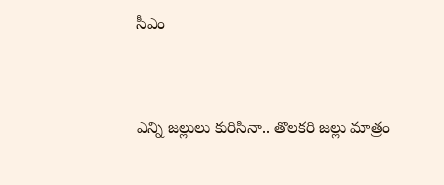సీఎం


ఎన్ని జల్లులు కురిసినా.. తొలకరి జల్లు మాత్రం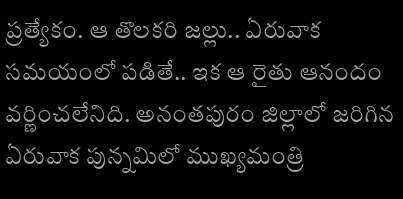ప్రత్యేకం. ఆ తొలకరి జల్లు.. ఏరువాక సమయంలో పడితే.. ఇక ఆ రైతు ఆనందం వర్ణించలేనిది. అనంతపురం జిల్లాలో జరిగిన ఏరువాక పున్నమిలో ముఖ్యమంత్రి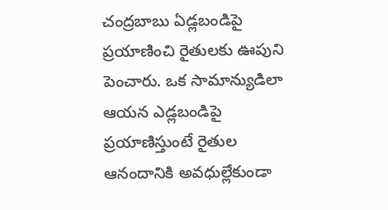చంద్రబాబు ఏడ్లబండిపై ప్రయాణించి రైతులకు ఊపుని పెంచారు. ఒక సామాన్యుడిలా ఆయన ఎడ్లబండిపై ప్రయాణిస్తుంటే రైతుల ఆనందానికి అవధుల్లేకుండా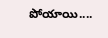పోయాయి....